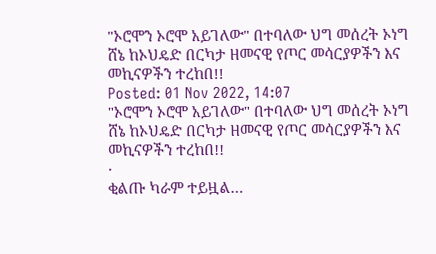"ኦሮሞን ኦሮሞ አይገለው" በተባለው ህግ መሰረት ኦነግ ሸኔ ከኦህዴድ በርካታ ዘመናዊ የጦር መሳርያዎችን እና መኪናዎችን ተረከበ!!
Posted: 01 Nov 2022, 14:07
"ኦሮሞን ኦሮሞ አይገለው" በተባለው ህግ መሰረት ኦነግ ሸኔ ከኦህዴድ በርካታ ዘመናዊ የጦር መሳርያዎችን እና መኪናዎችን ተረከበ!!
·
ቂልጡ ካራም ተይዟል…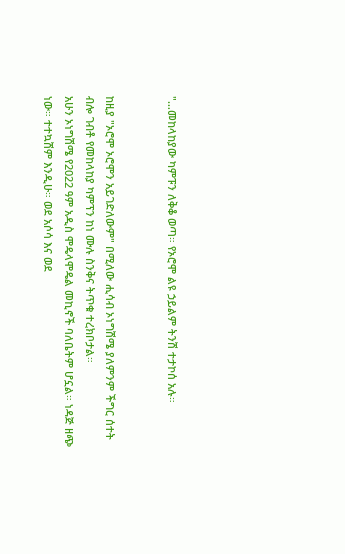"…መከላከያው ካምፑን ለቅቆ ወጣ። የኦሮሞ ልዩ ኃይልም ትንሽ ተታኮሰ አሉ።


ከዚያ "ኦሮሞ ኦሮሞን አይገድለውም" በሚለው ሒሳብ ኦነግሽሜ ያለምንም ችግር ሰተት ብሎ ገብቶ የመከላከያ ካምፕን ከነ ሙሉ ስንቅና ትጥቁ ተረክቦታል።
አሁን ኦነግሽሜ የ2022 ዓም አዲስ ሞዴላሞዴል መኪኖች ባለቤትም ሆኗል። ነዳጅ ዘጭ ነው። ተተኳሽም እንዲሁ። ወደ አሶሳ እና ወደ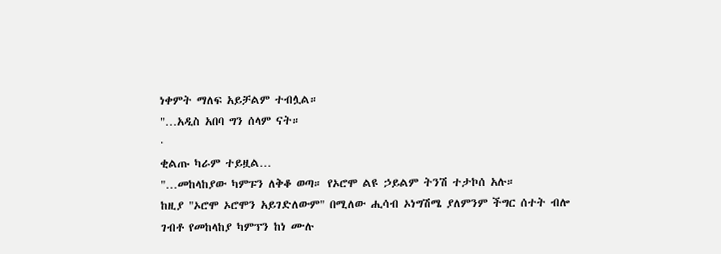ነቀምት ማለፍ አይቻልም ተብሏል።
"…አዲስ አበባ ግን ሰላም ናት።
·
ቂልጡ ካራም ተይዟል…
"…መከላከያው ካምፑን ለቅቆ ወጣ። የኦሮሞ ልዩ ኃይልም ትንሽ ተታኮሰ አሉ።
ከዚያ "ኦሮሞ ኦሮሞን አይገድለውም" በሚለው ሒሳብ ኦነግሽሜ ያለምንም ችግር ሰተት ብሎ ገብቶ የመከላከያ ካምፕን ከነ ሙሉ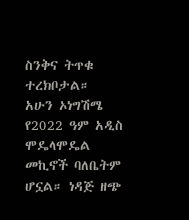ስንቅና ትጥቁ ተረክቦታል።
አሁን ኦነግሽሜ የ2022 ዓም አዲስ ሞዴላሞዴል መኪኖች ባለቤትም ሆኗል። ነዳጅ ዘጭ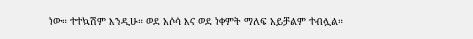ነው። ተተኳሽም እንዲሁ። ወደ አሶሳ እና ወደ ነቀምት ማለፍ አይቻልም ተብሏል።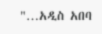"…አዲስ አበባ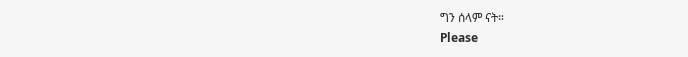ግን ሰላም ናት።
Please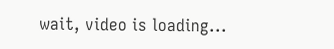wait, video is loading...